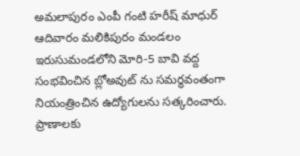అమలాపురం ఎంపీ గంటి హరీష్ మాధుర్ ఆదివారం మలికిపురం మండలం ఇరుసుమండలోని మోరి-5 బావి వద్ద సంభవించిన బ్లోఅవుట్ ను సమర్థవంతంగా నియంత్రించిన ఉద్యోగులను సత్కరించారు. ప్రాణాలకు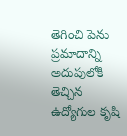తెగించి పెను ప్రమాదాన్ని అదుపులోకి తెచ్చిన ఉద్యోగుల కృషి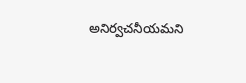అనిర్వచనీయమని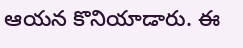ఆయన కొనియాడారు. ఈ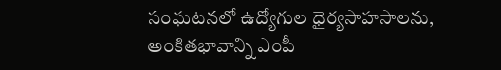సంఘటనలో ఉద్యోగుల ధైర్యసాహసాలను, అంకితభావాన్ని ఎంపీ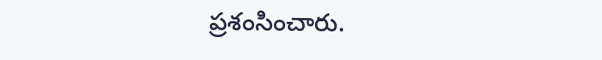ప్రశంసించారు.